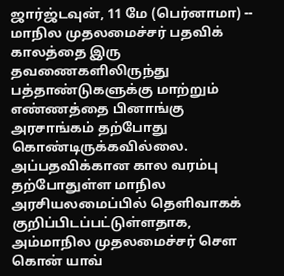ஜார்ஜ்டவுன், 11 மே (பெர்னாமா) -- மாநில முதலமைச்சர் பதவிக் காலத்தை இரு தவணைகளிலிருந்து பத்தாண்டுகளுக்கு மாற்றும் எண்ணத்தை பினாங்கு அரசாங்கம் தற்போது கொண்டிருக்கவில்லை.
அப்பதவிக்கான கால வரம்பு தற்போதுள்ள மாநில அரசியலமைப்பில் தெளிவாகக் குறிப்பிடப்பட்டுள்ளதாக, அம்மாநில முதலமைச்சர் சௌ கொன் யாவ்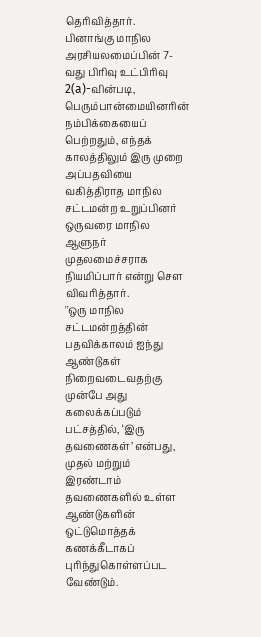தெரிவித்தார்.
பினாங்கு மாநில அரசியலமைப்பின் 7-வது பிரிவு உட்பிரிவு 2(a)-வின்படி, பெரும்பான்மையினரின் நம்பிக்கையைப் பெற்றதும், எந்தக் காலத்திலும் இரு முறை அப்பதவியை வகித்திராத மாநில சட்டமன்ற உறுப்பினர் ஒருவரை மாநில ஆளுநர் முதலமைச்சராக நியமிப்பார் என்று சௌ விவரித்தார்.
''ஒரு மாநில சட்டமன்றத்தின் பதவிக்காலம் ஐந்து ஆண்டுகள் நிறைவடைவதற்கு முன்பே அது கலைக்கப்படும் பட்சத்தில், ‘இரு தவணைகள்’ என்பது, முதல் மற்றும் இரண்டாம் தவணைகளில் உள்ள ஆண்டுகளின் ஒட்டுமொத்தக் கணக்கீடாகப் புரிந்துகொள்ளப்பட வேண்டும்.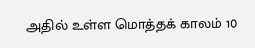அதில் உள்ள மொத்தக் காலம் 10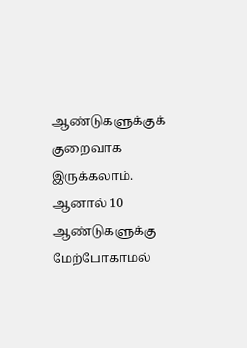ஆண்டுகளுக்குக் குறைவாக இருக்கலாம். ஆனால் 10 ஆண்டுகளுக்கு மேற்போகாமல்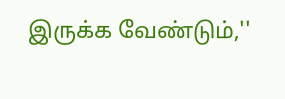இருக்க வேண்டும்,''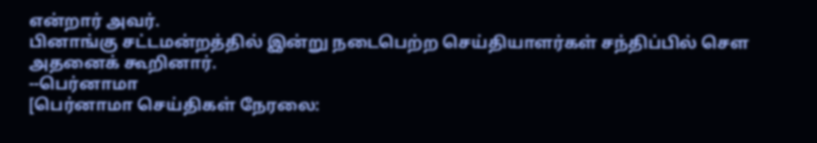என்றார் அவர்.
பினாங்கு சட்டமன்றத்தில் இன்று நடைபெற்ற செய்தியாளர்கள் சந்திப்பில் சௌ அதனைக் கூறினார்.
--பெர்னாமா
[பெர்னாமா செய்திகள் நேரலை: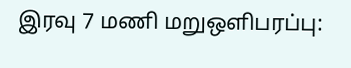இரவு 7 மணி மறுஒளிபரப்பு: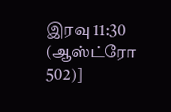இரவு 11:30 (ஆஸ்ட்ரோ 502)]